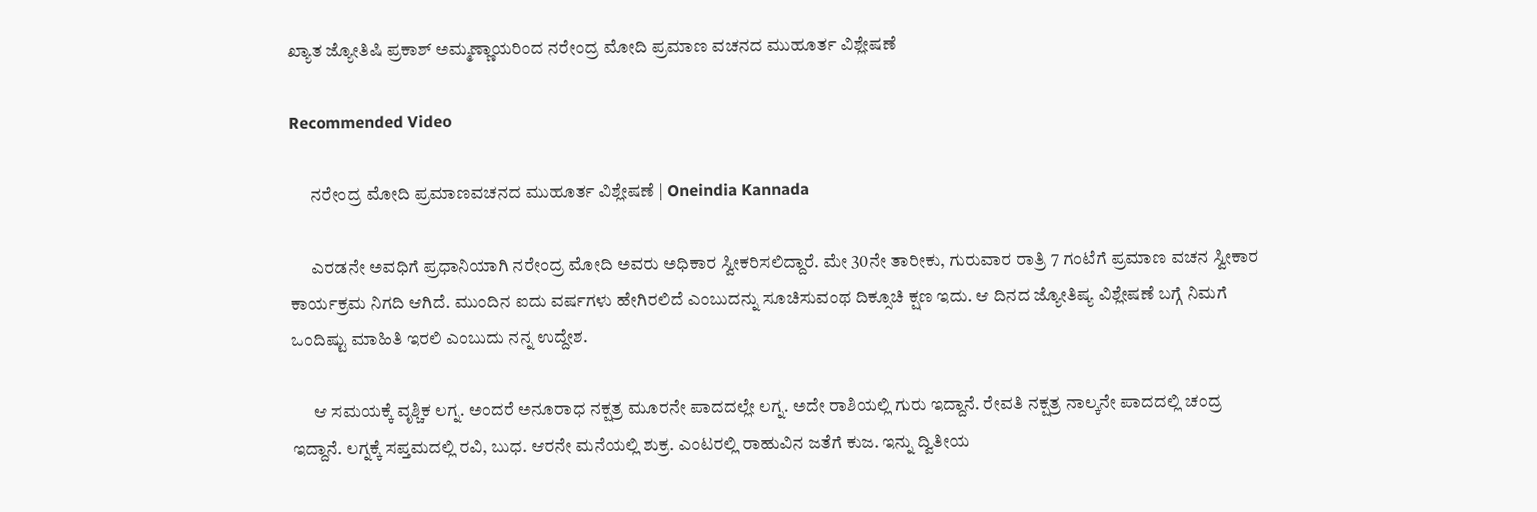ಖ್ಯಾತ ಜ್ಯೋತಿಷಿ ಪ್ರಕಾಶ್ ಅಮ್ಮಣ್ಣಾಯರಿಂದ ನರೇಂದ್ರ ಮೋದಿ ಪ್ರಮಾಣ ವಚನದ ಮುಹೂರ್ತ ವಿಶ್ಲೇಷಣೆ

Recommended Video

      ನರೇಂದ್ರ ಮೋದಿ ಪ್ರಮಾಣವಚನದ ಮುಹೂರ್ತ ವಿಶ್ಲೇಷಣೆ | Oneindia Kannada

      ಎರಡನೇ ಅವಧಿಗೆ ಪ್ರಧಾನಿಯಾಗಿ ನರೇಂದ್ರ ಮೋದಿ ಅವರು ಅಧಿಕಾರ ಸ್ವೀಕರಿಸಲಿದ್ದಾರೆ. ಮೇ 30ನೇ ತಾರೀಕು, ಗುರುವಾರ ರಾತ್ರಿ 7 ಗಂಟೆಗೆ ಪ್ರಮಾಣ ವಚನ ಸ್ವೀಕಾರ ಕಾರ್ಯಕ್ರಮ ನಿಗದಿ ಆಗಿದೆ. ಮುಂದಿನ ಐದು ವರ್ಷಗಳು ಹೇಗಿರಲಿದೆ ಎಂಬುದನ್ನು ಸೂಚಿಸುವಂಥ ದಿಕ್ಸೂಚಿ ಕ್ಷಣ ಇದು. ಆ ದಿನದ ಜ್ಯೋತಿಷ್ಯ ವಿಶ್ಲೇಷಣೆ ಬಗ್ಗೆ ನಿಮಗೆ ಒಂದಿಷ್ಟು ಮಾಹಿತಿ ಇರಲಿ ಎಂಬುದು ನನ್ನ ಉದ್ದೇಶ.

      ಆ ಸಮಯಕ್ಕೆ ವೃಶ್ಚಿಕ ಲಗ್ನ. ಅಂದರೆ ಅನೂರಾಧ ನಕ್ಷತ್ರ ಮೂರನೇ ಪಾದದಲ್ಲೇ ಲಗ್ನ. ಅದೇ ರಾಶಿಯಲ್ಲಿ ಗುರು ಇದ್ದಾನೆ. ರೇವತಿ ನಕ್ಷತ್ರ ನಾಲ್ಕನೇ ಪಾದದಲ್ಲಿ ಚಂದ್ರ ಇದ್ದಾನೆ. ಲಗ್ನಕ್ಕೆ ಸಪ್ತಮದಲ್ಲಿ ರವಿ, ಬುಧ. ಆರನೇ ಮನೆಯಲ್ಲಿ ಶುಕ್ರ. ಎಂಟರಲ್ಲಿ ರಾಹುವಿನ ಜತೆಗೆ ಕುಜ. ಇನ್ನು ದ್ವಿತೀಯ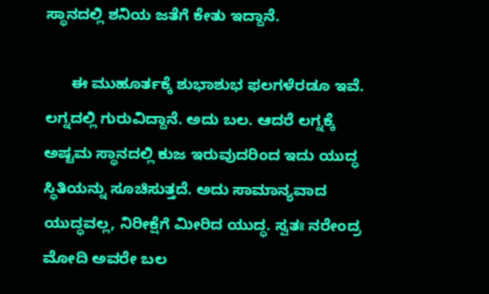ಸ್ಥಾನದಲ್ಲಿ ಶನಿಯ ಜತೆಗೆ ಕೇತು ಇದ್ದಾನೆ.

      ಈ ಮುಹೂರ್ತಕ್ಕೆ ಶುಭಾಶುಭ ಫಲಗಳೆರಡೂ ಇವೆ. ಲಗ್ನದಲ್ಲಿ ಗುರುವಿದ್ದಾನೆ. ಅದು ಬಲ. ಆದರೆ ಲಗ್ನಕ್ಕೆ ಅಷ್ಟಮ ಸ್ಥಾನದಲ್ಲಿ ಕುಜ ಇರುವುದರಿಂದ ಇದು ಯುದ್ಧ ಸ್ಥಿತಿಯನ್ನು ಸೂಚಿಸುತ್ತದೆ. ಅದು ಸಾಮಾನ್ಯವಾದ ಯುದ್ಧವಲ್ಲ, ನಿರೀಕ್ಷೆಗೆ ಮೀರಿದ ಯುದ್ಧ. ಸ್ವತಃ ನರೇಂದ್ರ ಮೋದಿ ಅವರೇ ಬಲ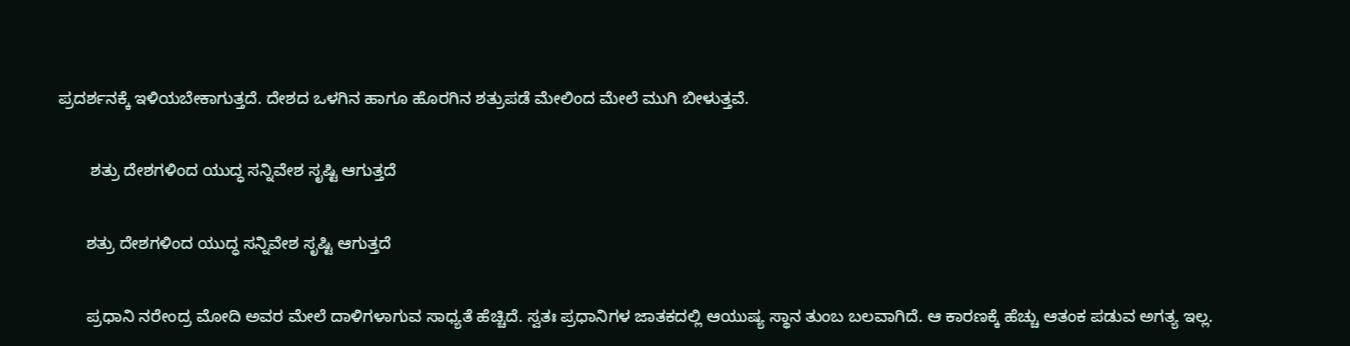ಪ್ರದರ್ಶನಕ್ಕೆ ಇಳಿಯಬೇಕಾಗುತ್ತದೆ. ದೇಶದ ಒಳಗಿನ ಹಾಗೂ ಹೊರಗಿನ ಶತ್ರುಪಡೆ ಮೇಲಿಂದ ಮೇಲೆ ಮುಗಿ ಬೀಳುತ್ತವೆ.

       ಶತ್ರು ದೇಶಗಳಿಂದ ಯುದ್ಧ ಸನ್ನಿವೇಶ ಸೃಷ್ಟಿ ಆಗುತ್ತದೆ

      ಶತ್ರು ದೇಶಗಳಿಂದ ಯುದ್ಧ ಸನ್ನಿವೇಶ ಸೃಷ್ಟಿ ಆಗುತ್ತದೆ

      ಪ್ರಧಾನಿ ನರೇಂದ್ರ ಮೋದಿ ಅವರ ಮೇಲೆ ದಾಳಿಗಳಾಗುವ ಸಾಧ್ಯತೆ ಹೆಚ್ಚಿದೆ. ಸ್ವತಃ ಪ್ರಧಾನಿಗಳ ಜಾತಕದಲ್ಲಿ ಆಯುಷ್ಯ ಸ್ಥಾನ ತುಂಬ ಬಲವಾಗಿದೆ. ಆ ಕಾರಣಕ್ಕೆ ಹೆಚ್ಚು ಆತಂಕ ಪಡುವ ಅಗತ್ಯ ಇಲ್ಲ.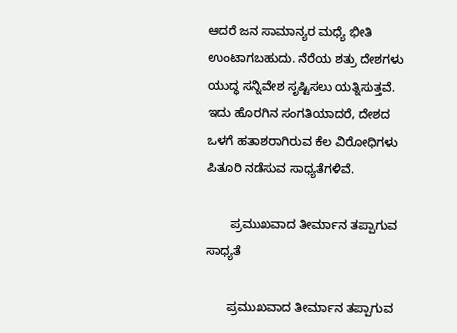ಆದರೆ ಜನ ಸಾಮಾನ್ಯರ ಮಧ್ಯೆ ಭೀತಿ ಉಂಟಾಗಬಹುದು. ನೆರೆಯ ಶತ್ರು ದೇಶಗಳು ಯುದ್ಧ ಸನ್ನಿವೇಶ ಸೃಷ್ಟಿಸಲು ಯತ್ನಿಸುತ್ತವೆ. ಇದು ಹೊರಗಿನ ಸಂಗತಿಯಾದರೆ, ದೇಶದ ಒಳಗೆ ಹತಾಶರಾಗಿರುವ ಕೆಲ ವಿರೋಧಿಗಳು ಪಿತೂರಿ ನಡೆಸುವ ಸಾಧ್ಯತೆಗಳಿವೆ.

       ಪ್ರಮುಖವಾದ ತೀರ್ಮಾನ ತಪ್ಪಾಗುವ ಸಾಧ್ಯತೆ

      ಪ್ರಮುಖವಾದ ತೀರ್ಮಾನ ತಪ್ಪಾಗುವ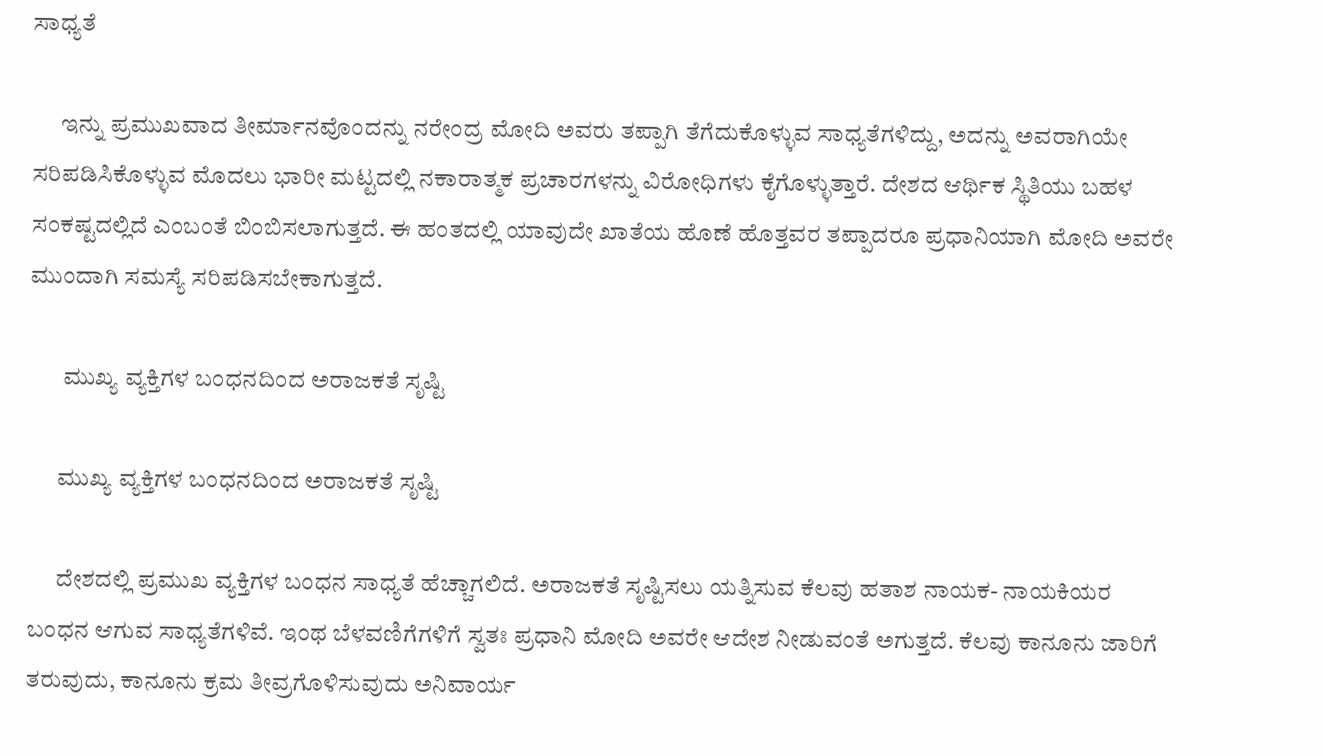ಸಾಧ್ಯತೆ

      ಇನ್ನು ಪ್ರಮುಖವಾದ ತೀರ್ಮಾನವೊಂದನ್ನು ನರೇಂದ್ರ ಮೋದಿ ಅವರು ತಪ್ಪಾಗಿ ತೆಗೆದುಕೊಳ್ಳುವ ಸಾಧ್ಯತೆಗಳಿದ್ದು, ಅದನ್ನು ಅವರಾಗಿಯೇ ಸರಿಪಡಿಸಿಕೊಳ್ಳುವ ಮೊದಲು ಭಾರೀ ಮಟ್ಟದಲ್ಲಿ ನಕಾರಾತ್ಮಕ ಪ್ರಚಾರಗಳನ್ನು ವಿರೋಧಿಗಳು ಕೈಗೊಳ್ಳುತ್ತಾರೆ. ದೇಶದ ಆರ್ಥಿಕ ಸ್ಥಿತಿಯು ಬಹಳ ಸಂಕಷ್ಟದಲ್ಲಿದೆ ಎಂಬಂತೆ ಬಿಂಬಿಸಲಾಗುತ್ತದೆ. ಈ ಹಂತದಲ್ಲಿ ಯಾವುದೇ ಖಾತೆಯ ಹೊಣೆ ಹೊತ್ತವರ ತಪ್ಪಾದರೂ ಪ್ರಧಾನಿಯಾಗಿ ಮೋದಿ ಅವರೇ ಮುಂದಾಗಿ ಸಮಸ್ಯೆ ಸರಿಪಡಿಸಬೇಕಾಗುತ್ತದೆ.

       ಮುಖ್ಯ ವ್ಯಕ್ತಿಗಳ ಬಂಧನದಿಂದ ಅರಾಜಕತೆ ಸೃಷ್ಟಿ

      ಮುಖ್ಯ ವ್ಯಕ್ತಿಗಳ ಬಂಧನದಿಂದ ಅರಾಜಕತೆ ಸೃಷ್ಟಿ

      ದೇಶದಲ್ಲಿ ಪ್ರಮುಖ ವ್ಯಕ್ತಿಗಳ ಬಂಧನ ಸಾಧ್ಯತೆ ಹೆಚ್ಚಾಗಲಿದೆ. ಅರಾಜಕತೆ ಸೃಷ್ಟಿಸಲು ಯತ್ನಿಸುವ ಕೆಲವು ಹತಾಶ ನಾಯಕ- ನಾಯಕಿಯರ ಬಂಧನ ಆಗುವ ಸಾಧ್ಯತೆಗಳಿವೆ. ಇಂಥ ಬೆಳವಣಿಗೆಗಳಿಗೆ ಸ್ವತಃ ಪ್ರಧಾನಿ ಮೋದಿ ಅವರೇ ಆದೇಶ ನೀಡುವಂತೆ ಅಗುತ್ತದೆ. ಕೆಲವು ಕಾನೂನು ಜಾರಿಗೆ ತರುವುದು, ಕಾನೂನು ಕ್ರಮ ತೀವ್ರಗೊಳಿಸುವುದು ಅನಿವಾರ್ಯ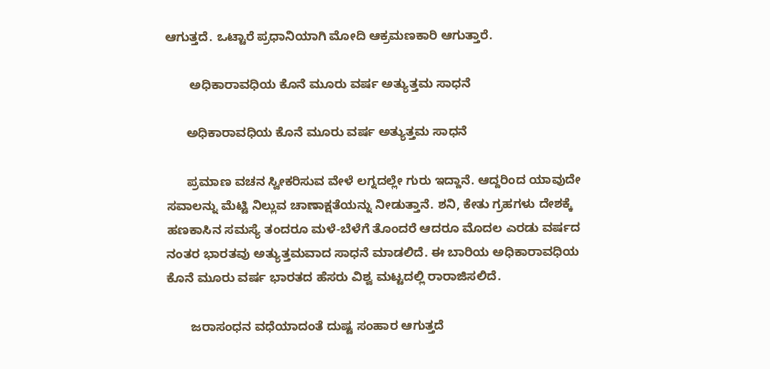ಆಗುತ್ತದೆ. ಒಟ್ಟಾರೆ ಪ್ರಧಾನಿಯಾಗಿ ಮೋದಿ ಆಕ್ರಮಣಕಾರಿ ಆಗುತ್ತಾರೆ.

       ಅಧಿಕಾರಾವಧಿಯ ಕೊನೆ ಮೂರು ವರ್ಷ ಅತ್ಯುತ್ತಮ ಸಾಧನೆ

      ಅಧಿಕಾರಾವಧಿಯ ಕೊನೆ ಮೂರು ವರ್ಷ ಅತ್ಯುತ್ತಮ ಸಾಧನೆ

      ಪ್ರಮಾಣ ವಚನ ಸ್ವೀಕರಿಸುವ ವೇಳೆ ಲಗ್ನದಲ್ಲೇ ಗುರು ಇದ್ದಾನೆ. ಆದ್ದರಿಂದ ಯಾವುದೇ ಸವಾಲನ್ನು ಮೆಟ್ಟಿ ನಿಲ್ಲುವ ಚಾಣಾಕ್ಷತೆಯನ್ನು ನೀಡುತ್ತಾನೆ. ಶನಿ, ಕೇತು ಗ್ರಹಗಳು ದೇಶಕ್ಕೆ ಹಣಕಾಸಿನ ಸಮಸ್ಯೆ ತಂದರೂ ಮಳೆ-ಬೆಳೆಗೆ ತೊಂದರೆ ಆದರೂ ಮೊದಲ ಎರಡು ವರ್ಷದ ನಂತರ ಭಾರತವು ಅತ್ಯುತ್ತಮವಾದ ಸಾಧನೆ ಮಾಡಲಿದೆ. ಈ ಬಾರಿಯ ಅಧಿಕಾರಾವಧಿಯ ಕೊನೆ ಮೂರು ವರ್ಷ ಭಾರತದ ಹೆಸರು ವಿಶ್ವ ಮಟ್ಟದಲ್ಲಿ ರಾರಾಜಿಸಲಿದೆ.

       ಜರಾಸಂಧನ ವಧೆಯಾದಂತೆ ದುಷ್ಟ ಸಂಹಾರ ಆಗುತ್ತದೆ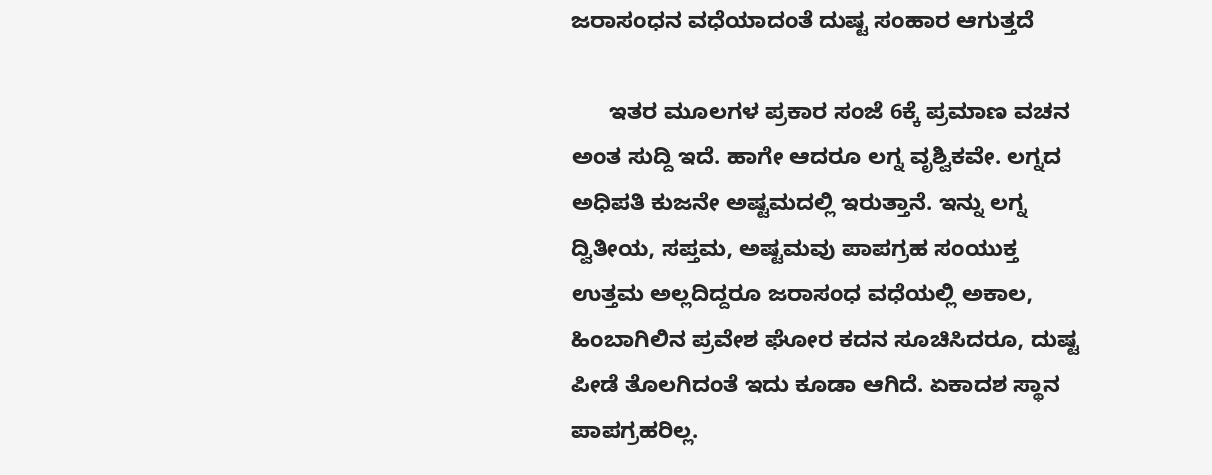ಜರಾಸಂಧನ ವಧೆಯಾದಂತೆ ದುಷ್ಟ ಸಂಹಾರ ಆಗುತ್ತದೆ

      ಇತರ ಮೂಲಗಳ ಪ್ರಕಾರ ಸಂಜೆ 6ಕ್ಕೆ ಪ್ರಮಾಣ ವಚನ ಅಂತ ಸುದ್ದಿ ಇದೆ. ಹಾಗೇ ಆದರೂ ಲಗ್ನ ವೃಶ್ವಿಕವೇ. ಲಗ್ನದ ಅಧಿಪತಿ ಕುಜನೇ ಅಷ್ಟಮದಲ್ಲಿ ಇರುತ್ತಾನೆ. ಇನ್ನು ಲಗ್ನ ದ್ವಿತೀಯ, ಸಪ್ತಮ, ಅಷ್ಟಮವು ಪಾಪಗ್ರಹ ಸಂಯುಕ್ತ ಉತ್ತಮ ಅಲ್ಲದಿದ್ದರೂ ಜರಾಸಂಧ ವಧೆಯಲ್ಲಿ ಅಕಾಲ, ಹಿಂಬಾಗಿಲಿನ ಪ್ರವೇಶ ಘೋರ ಕದನ ಸೂಚಿಸಿದರೂ, ದುಷ್ಟ ಪೀಡೆ ತೊಲಗಿದಂತೆ ಇದು ಕೂಡಾ ಆಗಿದೆ. ಏಕಾದಶ ಸ್ಥಾನ ಪಾಪಗ್ರಹರಿಲ್ಲ.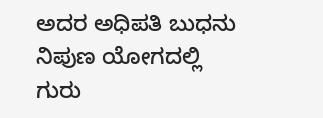ಅದರ ಅಧಿಪತಿ ಬುಧನು ನಿಪುಣ ಯೋಗದಲ್ಲಿ ಗುರು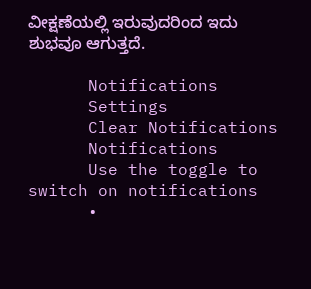ವೀಕ್ಷಣೆಯಲ್ಲಿ ಇರುವುದರಿಂದ ಇದು ಶುಭವೂ ಆಗುತ್ತದೆ.

      Notifications
      Settings
      Clear Notifications
      Notifications
      Use the toggle to switch on notifications
      •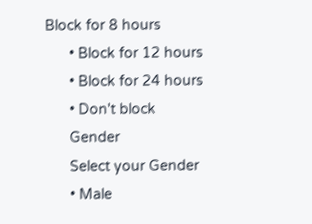Block for 8 hours
      • Block for 12 hours
      • Block for 24 hours
      • Don't block
      Gender
      Select your Gender
      • Male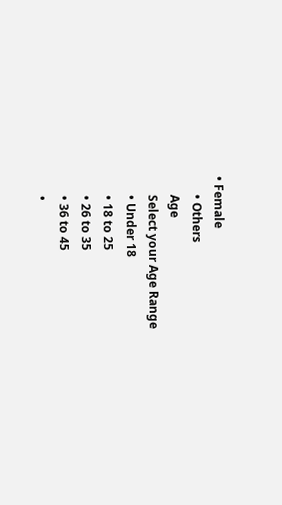• Female
      • Others
      Age
      Select your Age Range
      • Under 18
      • 18 to 25
      • 26 to 35
      • 36 to 45
      •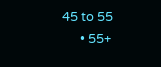45 to 55
      • 55+